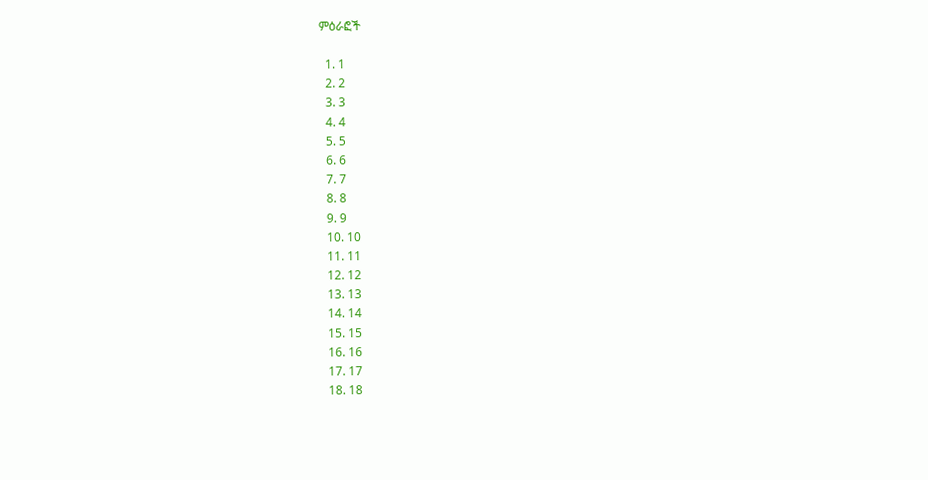ምዕራፎች

  1. 1
  2. 2
  3. 3
  4. 4
  5. 5
  6. 6
  7. 7
  8. 8
  9. 9
  10. 10
  11. 11
  12. 12
  13. 13
  14. 14
  15. 15
  16. 16
  17. 17
  18. 18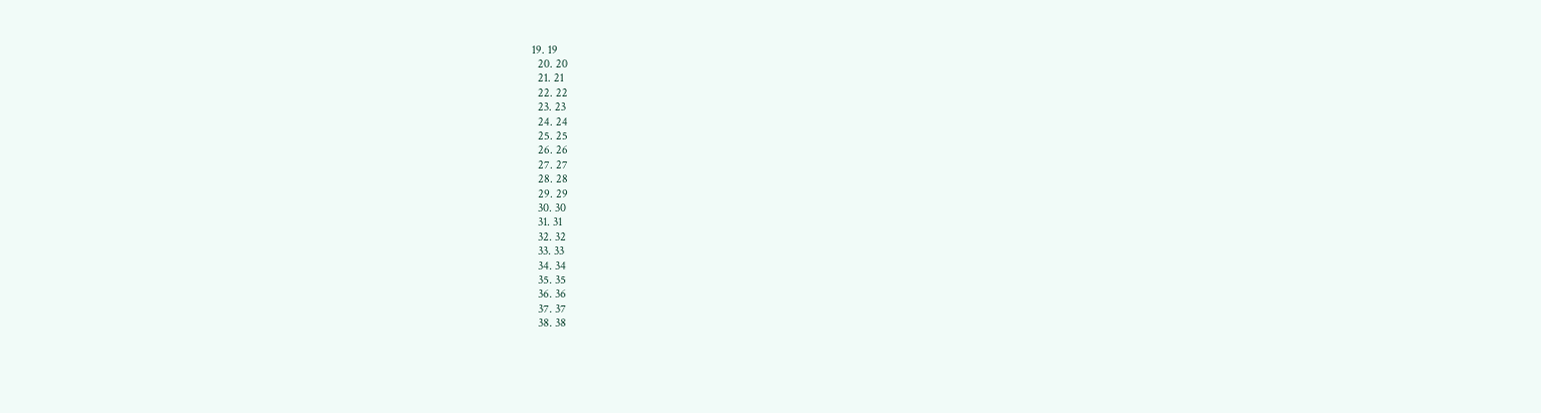19. 19
  20. 20
  21. 21
  22. 22
  23. 23
  24. 24
  25. 25
  26. 26
  27. 27
  28. 28
  29. 29
  30. 30
  31. 31
  32. 32
  33. 33
  34. 34
  35. 35
  36. 36
  37. 37
  38. 38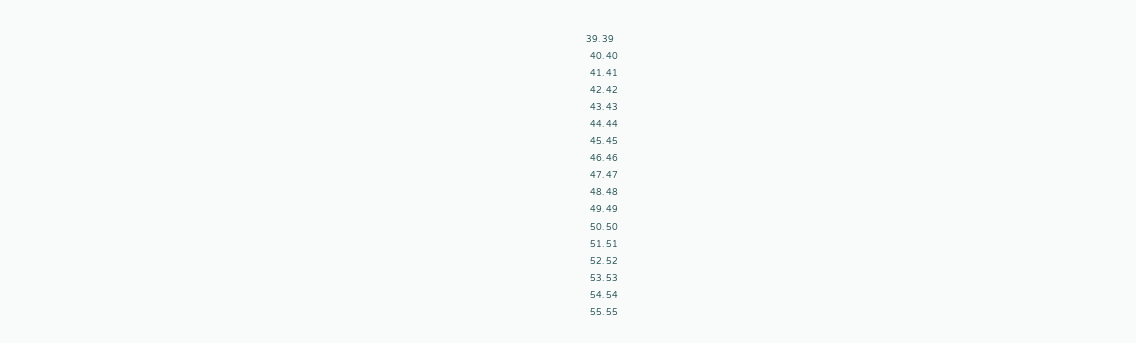39. 39
  40. 40
  41. 41
  42. 42
  43. 43
  44. 44
  45. 45
  46. 46
  47. 47
  48. 48
  49. 49
  50. 50
  51. 51
  52. 52
  53. 53
  54. 54
  55. 55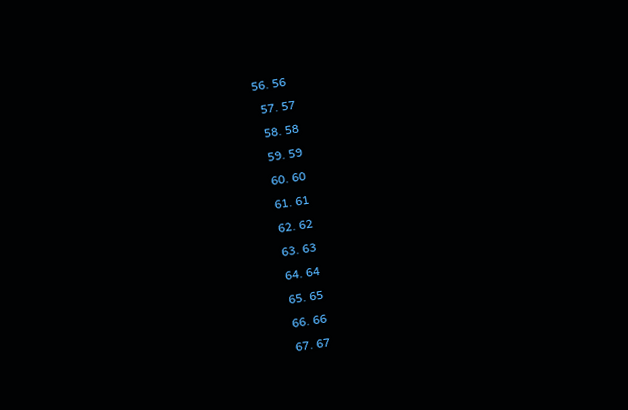56. 56
  57. 57
  58. 58
  59. 59
  60. 60
  61. 61
  62. 62
  63. 63
  64. 64
  65. 65
  66. 66
  67. 67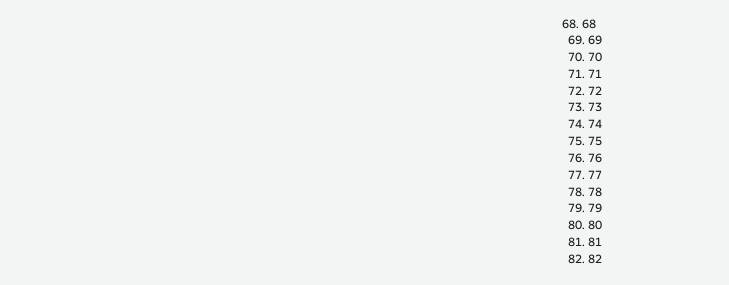68. 68
  69. 69
  70. 70
  71. 71
  72. 72
  73. 73
  74. 74
  75. 75
  76. 76
  77. 77
  78. 78
  79. 79
  80. 80
  81. 81
  82. 82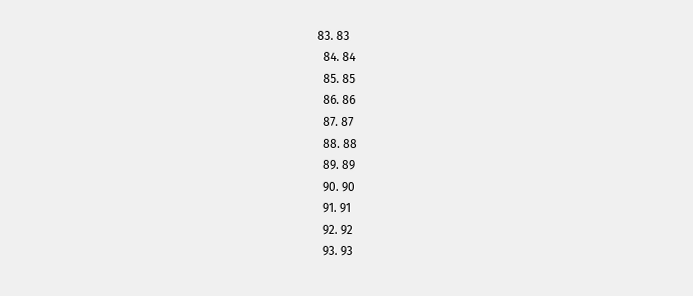83. 83
  84. 84
  85. 85
  86. 86
  87. 87
  88. 88
  89. 89
  90. 90
  91. 91
  92. 92
  93. 93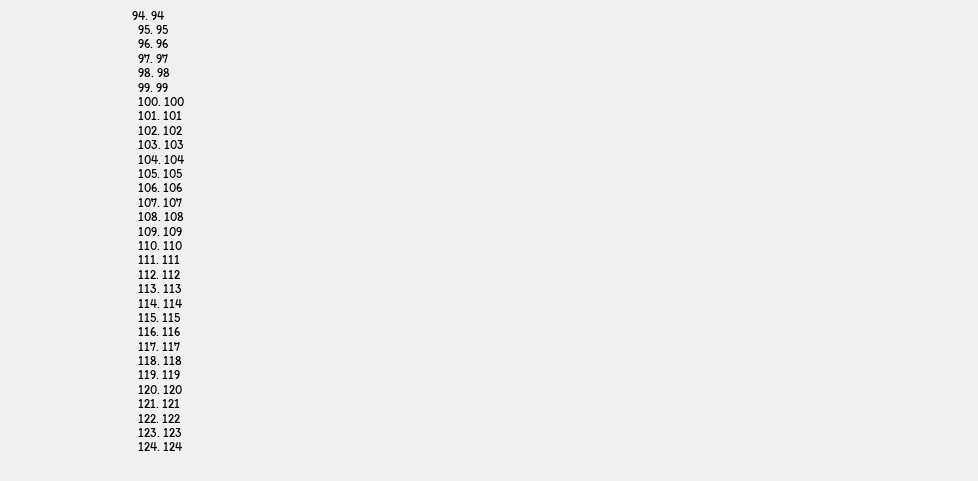94. 94
  95. 95
  96. 96
  97. 97
  98. 98
  99. 99
  100. 100
  101. 101
  102. 102
  103. 103
  104. 104
  105. 105
  106. 106
  107. 107
  108. 108
  109. 109
  110. 110
  111. 111
  112. 112
  113. 113
  114. 114
  115. 115
  116. 116
  117. 117
  118. 118
  119. 119
  120. 120
  121. 121
  122. 122
  123. 123
  124. 124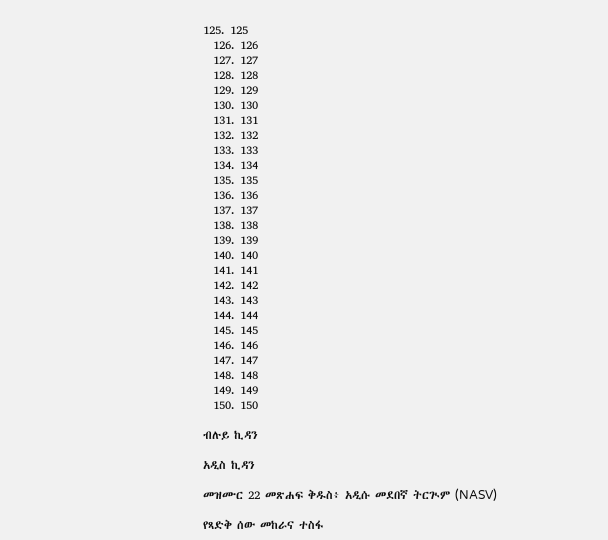125. 125
  126. 126
  127. 127
  128. 128
  129. 129
  130. 130
  131. 131
  132. 132
  133. 133
  134. 134
  135. 135
  136. 136
  137. 137
  138. 138
  139. 139
  140. 140
  141. 141
  142. 142
  143. 143
  144. 144
  145. 145
  146. 146
  147. 147
  148. 148
  149. 149
  150. 150

ብሉይ ኪዳን

አዲስ ኪዳን

መዝሙር 22 መጽሐፍ ቅዱስ፥ አዲሱ መደበኛ ትርጒም (NASV)

የጻድቅ ሰው መከራና ተስፋ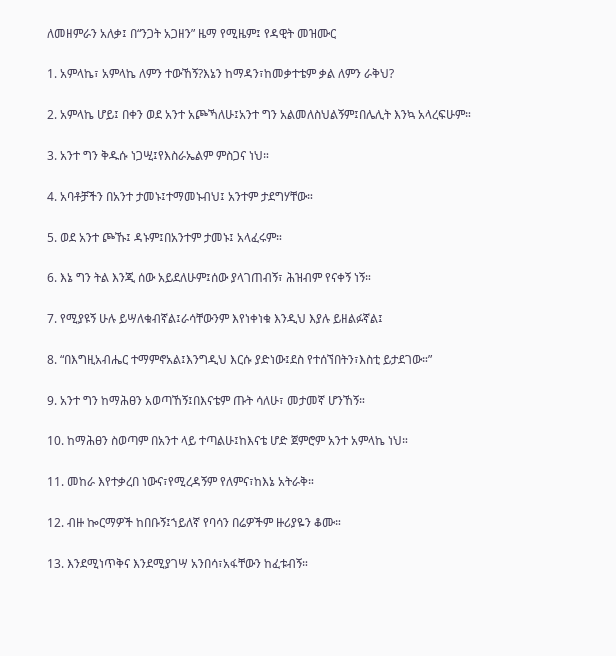ለመዘምራን አለቃ፤ በ“ንጋት አጋዘን” ዜማ የሚዜም፤ የዳዊት መዝሙር

1. አምላኬ፣ አምላኬ ለምን ተውኸኝ?እኔን ከማዳን፣ከመቃተቴም ቃል ለምን ራቅህ?

2. አምላኬ ሆይ፤ በቀን ወደ አንተ አጮኻለሁ፤አንተ ግን አልመለስህልኝም፤በሌሊት እንኳ አላረፍሁም።

3. አንተ ግን ቅዱሱ ነጋሢ፤የእስራኤልም ምስጋና ነህ።

4. አባቶቻችን በአንተ ታመኑ፤ተማመኑብህ፤ አንተም ታደግሃቸው።

5. ወደ አንተ ጮኹ፤ ዳኑም፤በአንተም ታመኑ፤ አላፈሩም።

6. እኔ ግን ትል እንጂ ሰው አይደለሁም፤ሰው ያላገጠብኝ፣ ሕዝብም የናቀኝ ነኝ።

7. የሚያዩኝ ሁሉ ይሣለቁብኛል፤ራሳቸውንም እየነቀነቁ እንዲህ እያሉ ይዘልፉኛል፤

8. “በእግዚአብሔር ተማምኖአል፤እንግዲህ እርሱ ያድነው፤ደስ የተሰኘበትን፣እስቲ ይታደገው።”

9. አንተ ግን ከማሕፀን አወጣኸኝ፤በእናቴም ጡት ሳለሁ፣ መታመኛ ሆንኸኝ።

10. ከማሕፀን ስወጣም በአንተ ላይ ተጣልሁ፤ከእናቴ ሆድ ጀምሮም አንተ አምላኬ ነህ።

11. መከራ እየተቃረበ ነውና፣የሚረዳኝም የለምና፣ከእኔ አትራቅ።

12. ብዙ ኰርማዎች ከበቡኝ፤ኀይለኛ የባሳን በሬዎችም ዙሪያዬን ቆሙ።

13. እንደሚነጥቅና እንደሚያገሣ አንበሳ፣አፋቸውን ከፈቱብኝ።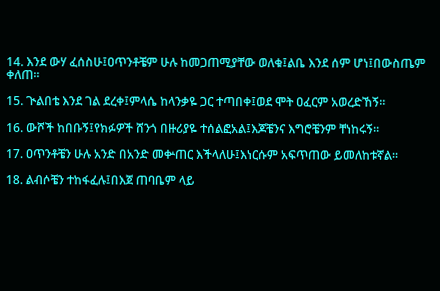14. እንደ ውሃ ፈሰስሁ፤ዐጥንቶቼም ሁሉ ከመጋጠሚያቸው ወለቁ፤ልቤ እንደ ሰም ሆነ፤በውስጤም ቀለጠ።

15. ጒልበቴ እንደ ገል ደረቀ፤ምላሴ ከላንቃዬ ጋር ተጣበቀ፤ወደ ሞት ዐፈርም አወረድኸኝ።

16. ውሾች ከበቡኝ፤የክፉዎች ሸንጎ በዙሪያዬ ተሰልፎአል፤እጆቼንና እግሮቼንም ቸነከሩኝ።

17. ዐጥንቶቼን ሁሉ አንድ በአንድ መቍጠር እችላለሁ፤እነርሱም አፍጥጠው ይመለከቱኛል።

18. ልብሶቼን ተከፋፈሉ፤በእጀ ጠባቤም ላይ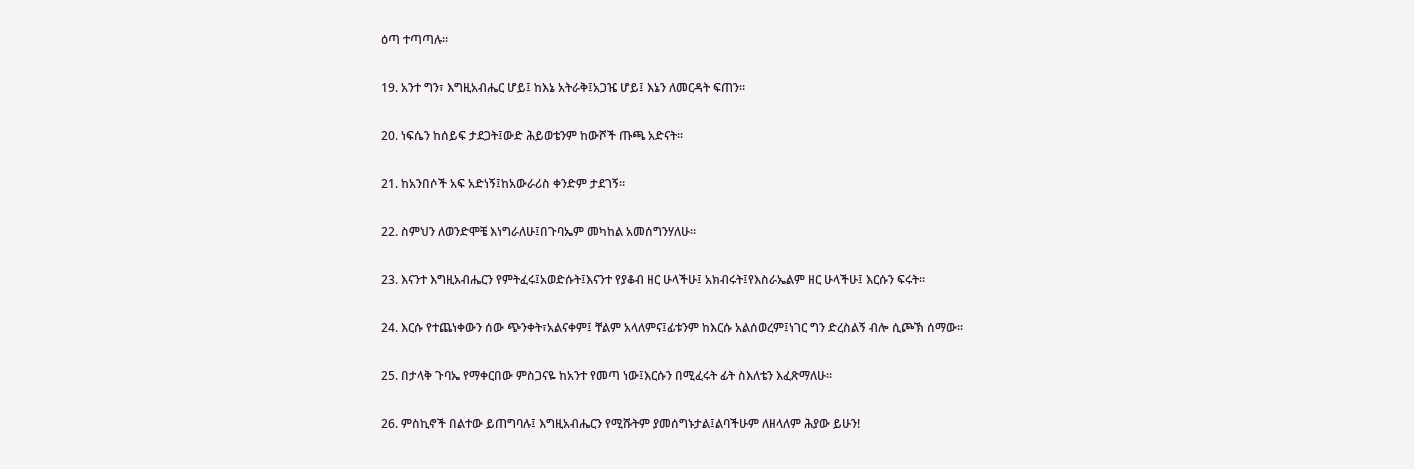ዕጣ ተጣጣሉ።

19. አንተ ግን፣ እግዚአብሔር ሆይ፤ ከእኔ አትራቅ፤አጋዤ ሆይ፤ እኔን ለመርዳት ፍጠን።

20. ነፍሴን ከሰይፍ ታደጋት፤ውድ ሕይወቴንም ከውሾች ጡጫ አድናት።

21. ከአንበሶች አፍ አድነኝ፤ከአውራሪስ ቀንድም ታደገኝ።

22. ስምህን ለወንድሞቼ እነግራለሁ፤በጉባኤም መካከል አመሰግንሃለሁ።

23. እናንተ እግዚአብሔርን የምትፈሩ፤አወድሱት፤እናንተ የያቆብ ዘር ሁላችሁ፤ አክብሩት፤የእስራኤልም ዘር ሁላችሁ፤ እርሱን ፍሩት።

24. እርሱ የተጨነቀውን ሰው ጭንቀት፣አልናቀም፤ ቸልም አላለምና፤ፊቱንም ከእርሱ አልሰወረም፤ነገር ግን ድረስልኝ ብሎ ሲጮኽ ሰማው።

25. በታላቅ ጉባኤ የማቀርበው ምስጋናዬ ከአንተ የመጣ ነው፤እርሱን በሚፈሩት ፊት ስእለቴን እፈጽማለሁ።

26. ምስኪኖች በልተው ይጠግባሉ፤ እግዚአብሔርን የሚሹትም ያመሰግኑታል፤ልባችሁም ለዘላለም ሕያው ይሁን!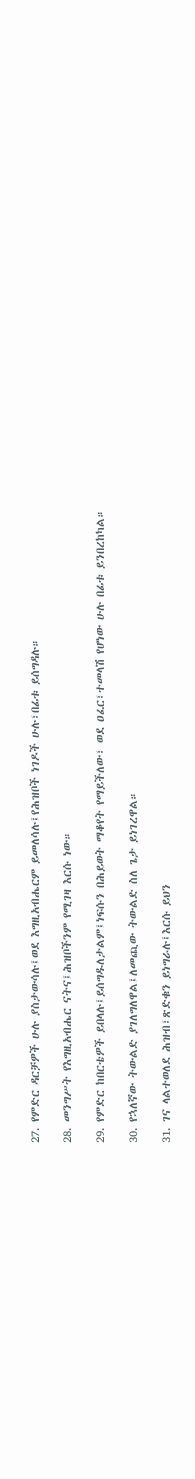27. የምድር ዳርቻዎች ሁሉ ያስታውሳሉ፤ወደ እግዚአብሔርም ይመለሳሉ፤የሕዝቦች ነገዶች ሁሉ፣በፊቱ ይሰግዳሉ።

28. መንግሥት የእግዚአብሔር ናትና፤ሕዝቦችንም የሚገዛ እርሱ ነው።

29. የምድር ከበርቴዎች ይበላሉ፤ይሰግዱለታልም፤ነፍሱን በሕይወት ማቆየት የማይችለው፣ ወደ ዐፈር፣ተመላሽ የሆነው ሁሉ በፊቱ ይንበረከካል።

30. የኋለኛው ትውልድ ያገለግለዋል፤ለመጪው ትውልድ ስለ ጌታ ይነገረዋል።

31. ገና ላልተወለደ ሕዝብ፣ጽድቁን ይነግራሉ፤እርሱ ይህን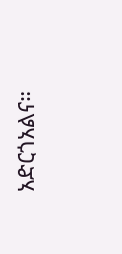አድርጎአልና።